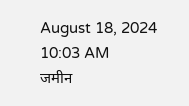August 18, 2024 10:03 AM
जमीन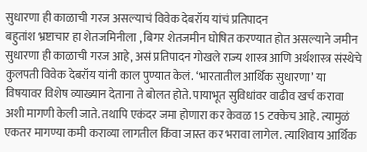सुधारणा ही काळाची गरज असल्याचं विवेक देबरॉय यांचं प्रतिपादन
बहुतांश भ्रष्टाचार हा शेतजमिनीला , बिगर शेतजमीन घोषित करण्यात होत असल्याने जमीन सुधारणा ही काळाची गरज आहे, असं प्रतिपादन गोखले राज्य शास्त्र आणि अर्थशास्त्र संस्थेचे कुलपती विवेक देबरॉय यांनी काल पुण्यात केलं. ‘भारतातील आर्थिक सुधारणा’ या विषयावर विशेष व्याख्यान देताना ते बोलत होते. पायाभूत सुविधांवर वाढीव खर्च करावा अशी मागणी केली जाते. तथापि एकंदर जमा होणारा कर केवळ 15 टक्केच आहे. त्यामुळं एकतर मागण्या कमी कराव्या लागतील किंवा जास्त कर भरावा लागेल. त्याशिवाय आर्थिक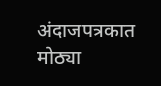अंदाजपत्रकात मोठ्या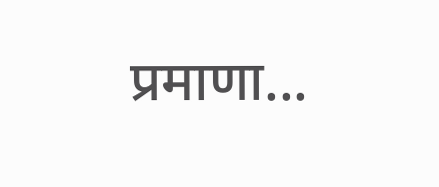प्रमाणा...